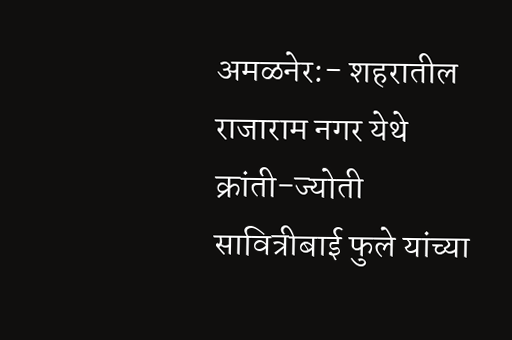अमळनेर:- शहरातील राजाराम नगर येथे क्रांती-ज्योती सावित्रीबाई फुले यांच्या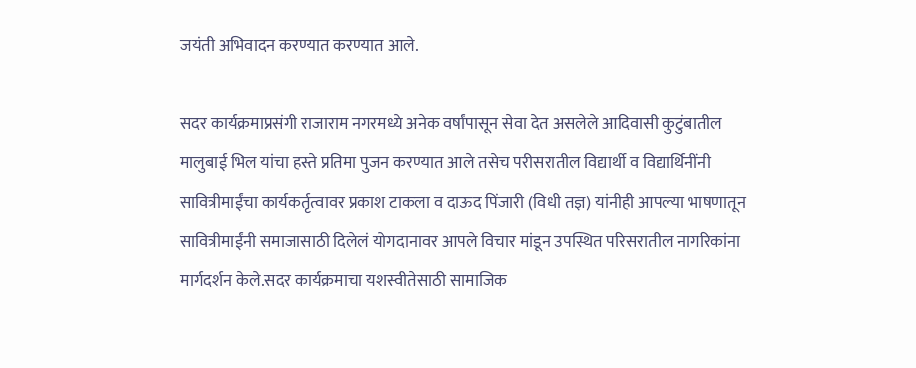जयंती अभिवादन करण्यात करण्यात आले.

सदर कार्यक्रमाप्रसंगी राजाराम नगरमध्ये अनेक वर्षांपासून सेवा देत असलेले आदिवासी कुटुंबातील मालुबाई भिल यांचा हस्ते प्रतिमा पुजन करण्यात आले तसेच परीसरातील विद्यार्थी व विद्यार्थिनींनी सावित्रीमाईंचा कार्यकर्तृत्वावर प्रकाश टाकला व दाऊद पिंजारी (विधी तज्ञ) यांनीही आपल्या भाषणातून सावित्रीमाईंनी समाजासाठी दिलेलं योगदानावर आपले विचार मांडून उपस्थित परिसरातील नागरिकांना मार्गदर्शन केले.सदर कार्यक्रमाचा यशस्वीतेसाठी सामाजिक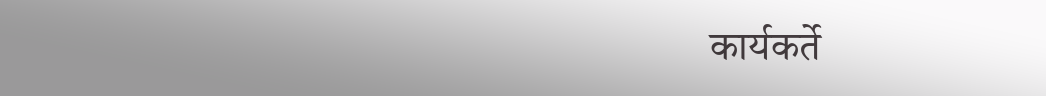कार्यकर्ते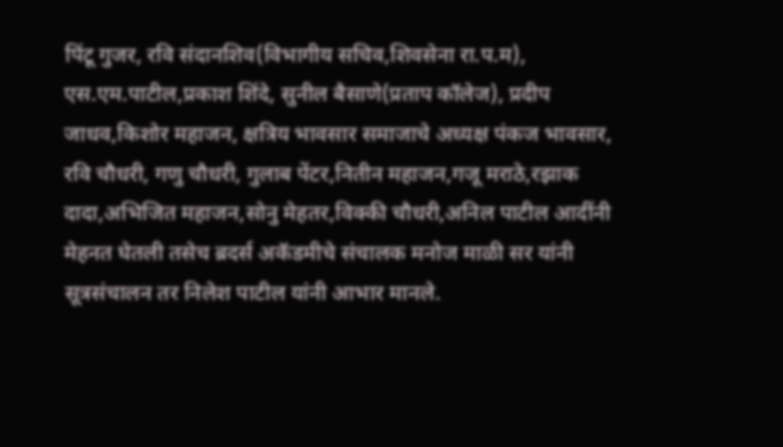पिंटू गुजर, रवि संदानशिव(विभागीय सचिव,शिवसेना रा.प.म), एस.एम.पाटील,प्रकाश शिंदे, सुनील बैसाणे(प्रताप कॉलेज), प्रदीप जाधव,किशोर महाजन, क्षत्रिय भावसार समाजाचे अध्यक्ष पंकज भावसार, रवि चौधरी, गणु चौधरी, गुलाब पेंटर,नितीन महाजन,गजू मराठे,रझाक दादा,अभिजित महाजन,सोनु मेहतर,विक्की चौधरी,अनिल पाटील आदींनी मेहनत घेतली तसेच ब्रदर्स अकॅडमीचे संचालक मनोज माळी सर यांनी सूत्रसंचालन तर निलेश पाटील यांनी आभार मानले.